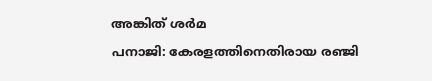അങ്കിത് ശർമ
പനാജി: കേരളത്തിനെതിരായ രഞ്ജി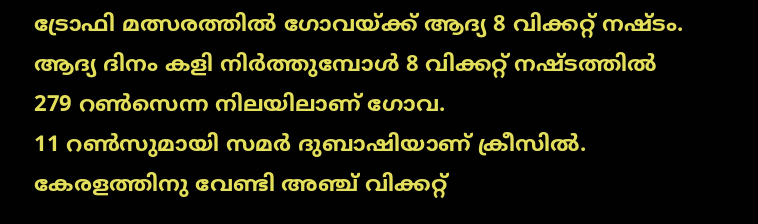ട്രോഫി മത്സരത്തിൽ ഗോവയ്ക്ക് ആദ്യ 8 വിക്കറ്റ് നഷ്ടം. ആദ്യ ദിനം കളി നിർത്തുമ്പോൾ 8 വിക്കറ്റ് നഷ്ടത്തിൽ 279 റൺസെന്ന നിലയിലാണ് ഗോവ.
11 റൺസുമായി സമർ ദുബാഷിയാണ് ക്രീസിൽ. കേരളത്തിനു വേണ്ടി അഞ്ച് വിക്കറ്റ്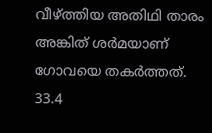വീഴ്ത്തിയ അതിഥി താരം അങ്കിത് ശർമയാണ് ഗോവയെ തകർത്തത്. 33.4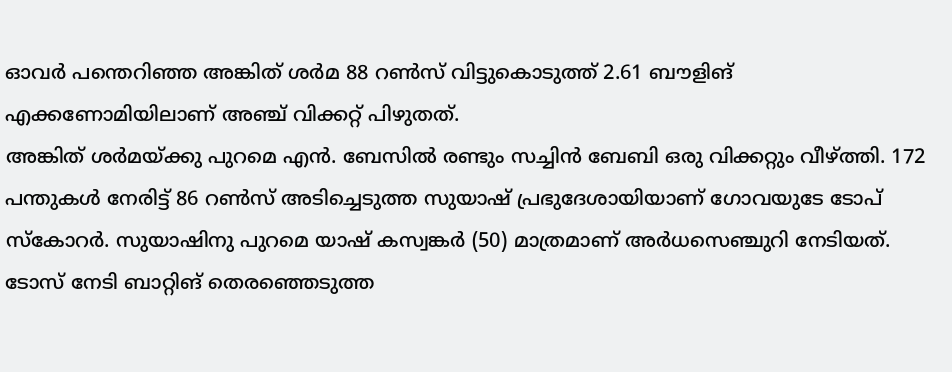ഓവർ പന്തെറിഞ്ഞ അങ്കിത് ശർമ 88 റൺസ് വിട്ടുകൊടുത്ത് 2.61 ബൗളിങ് എക്കണോമിയിലാണ് അഞ്ച് വിക്കറ്റ് പിഴുതത്.
അങ്കിത് ശർമയ്ക്കു പുറമെ എൻ. ബേസിൽ രണ്ടും സച്ചിൻ ബേബി ഒരു വിക്കറ്റും വീഴ്ത്തി. 172 പന്തുകൾ നേരിട്ട് 86 റൺസ് അടിച്ചെടുത്ത സുയാഷ് പ്രഭുദേശായിയാണ് ഗോവയുടേ ടോപ് സ്കോറർ. സുയാഷിനു പുറമെ യാഷ് കസ്വങ്കർ (50) മാത്രമാണ് അർധസെഞ്ചുറി നേടിയത്.
ടോസ് നേടി ബാറ്റിങ് തെരഞ്ഞെടുത്ത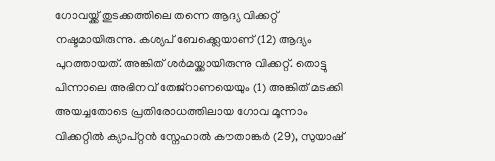ഗോവയ്ക്ക് തുടക്കത്തിലെ തന്നെ ആദ്യ വിക്കറ്റ് നഷ്ടമായിരുന്നു. കശ്യപ് ബേക്ക്ലെയാണ് (12) ആദ്യം പുറത്തായത്. അങ്കിത് ശർമയ്ക്കായിരുന്നു വിക്കറ്റ്. തൊട്ടു പിന്നാലെ അഭിനവ് തേജ്റാണയെയും (1) അങ്കിത് മടക്കി അയച്ചതോടെ പ്രതിരോധത്തിലായ ഗോവ മൂന്നാം വിക്കറ്റിൽ ക്യാപ്റ്റൻ സ്നേഹാൽ കൗതാങ്കർ (29), സുയാഷ്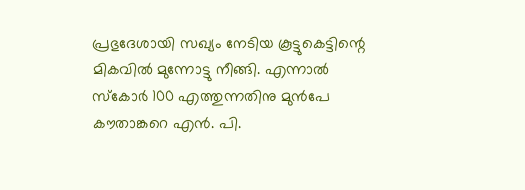പ്രഭുദേശായി സഖ്യം നേടിയ കൂട്ടുകെട്ടിന്റെ മികവിൽ മുന്നോട്ടു നീങ്ങി. എന്നാൽ സ്കോർ 100 എത്തുന്നതിനു മുൻപേ കൗതാങ്കറെ എൻ. പി.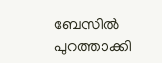ബേസിൽ പുറത്താക്കി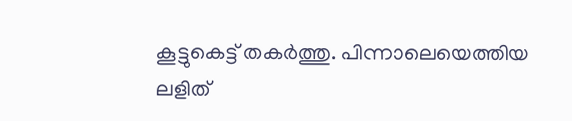കൂട്ടുകെട്ട് തകർത്തു. പിന്നാലെയെത്തിയ ലളിത്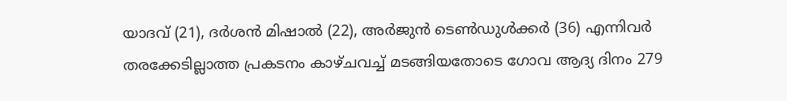യാദവ് (21), ദർശൻ മിഷാൽ (22), അർജുൻ ടെൺഡുൾക്കർ (36) എന്നിവർ തരക്കേടില്ലാത്ത പ്രകടനം കാഴ്ചവച്ച് മടങ്ങിയതോടെ ഗോവ ആദ്യ ദിനം 279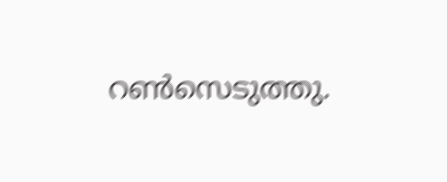റൺസെടുത്തു.